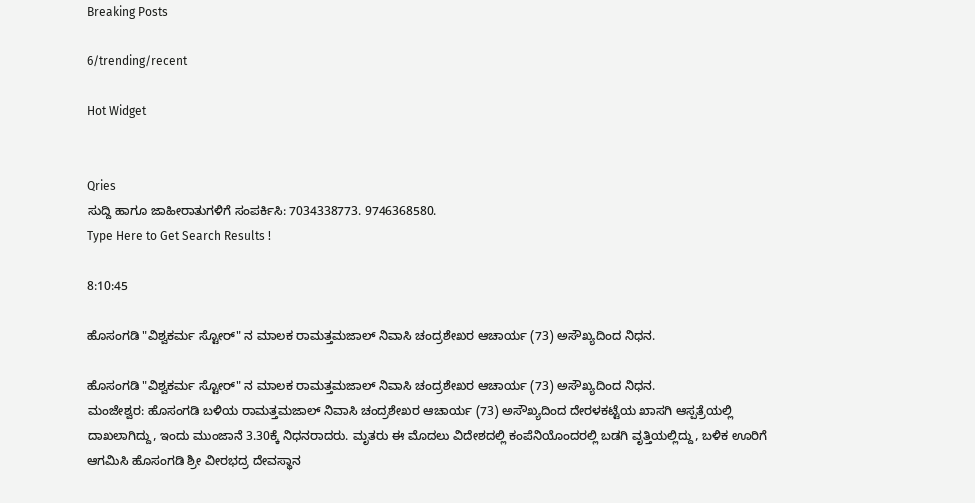Breaking Posts

6/trending/recent

Hot Widget


Qries
ಸುದ್ದಿ ಹಾಗೂ ಜಾಹೀರಾತುಗಳಿಗೆ ಸಂಪರ್ಕಿಸಿ: 7034338773. 9746368580.
Type Here to Get Search Results !

8:10:45

ಹೊಸಂಗಡಿ "ವಿಶ್ವಕರ್ಮ ಸ್ಟೋರ್" ನ ಮಾಲಕ ರಾಮತ್ತಮಜಾಲ್ ನಿವಾಸಿ ಚಂದ್ರಶೇಖರ ಆಚಾರ್ಯ (73) ಅಸೌಖ್ಯದಿಂದ ನಿಧನ.

ಹೊಸಂಗಡಿ "ವಿಶ್ವಕರ್ಮ ಸ್ಟೋರ್" ನ ಮಾಲಕ ರಾಮತ್ತಮಜಾಲ್ ನಿವಾಸಿ ಚಂದ್ರಶೇಖರ ಆಚಾರ್ಯ (73) ಅಸೌಖ್ಯದಿಂದ ನಿಧನ.
ಮಂಜೇಶ್ವರ: ಹೊಸಂಗಡಿ ಬಳಿಯ ರಾಮತ್ತಮಜಾಲ್ ನಿವಾಸಿ ಚಂದ್ರಶೇಖರ ಆಚಾರ್ಯ (73) ಅಸೌಖ್ಯದಿಂದ ದೇರಳಕಟ್ಟೆಯ ಖಾಸಗಿ ಆಸ್ಪತ್ರೆಯಲ್ಲಿ ದಾಖಲಾಗಿದ್ದು, ಇಂದು ಮುಂಜಾನೆ 3.30ಕ್ಕೆ ನಿಧನರಾದರು. ಮೃತರು ಈ ಮೊದಲು ವಿದೇಶದಲ್ಲಿ ಕಂಪೆನಿಯೊಂದರಲ್ಲಿ ಬಡಗಿ ವೃತ್ತಿಯಲ್ಲಿದ್ದು, ಬಳಿಕ ಊರಿಗೆ ಆಗಮಿಸಿ ಹೊಸಂಗಡಿ ಶ್ರೀ ವೀರಭದ್ರ ದೇವಸ್ಥಾನ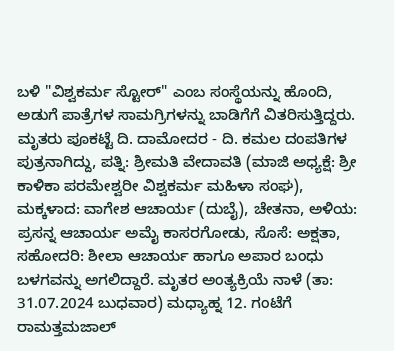ಬಳಿ "ವಿಶ್ವಕರ್ಮ ಸ್ಟೋರ್" ಎಂಬ ಸಂಸ್ಥೆಯನ್ನು ಹೊಂದಿ, ಅಡುಗೆ ಪಾತ್ರೆಗಳ ಸಾಮಗ್ರಿಗಳನ್ನು ಬಾಡಿಗೆಗೆ ವಿತರಿಸುತ್ತಿದ್ದರು. ಮೃತರು ಪೂಕಟ್ಟೆ ದಿ. ದಾಮೋದರ - ದಿ. ಕಮಲ ದಂಪತಿಗಳ ಪುತ್ರನಾಗಿದ್ದು, ಪತ್ನಿ: ಶ್ರೀಮತಿ ವೇದಾವತಿ (ಮಾಜಿ ಅಧ್ಯಕ್ಷೆ: ಶ್ರೀ ಕಾಳಿಕಾ ಪರಮೇಶ್ವರೀ ವಿಶ್ವಕರ್ಮ ಮಹಿಳಾ ಸಂಘ), ಮಕ್ಕಳಾದ: ವಾಗೇಶ ಆಚಾರ್ಯ (ದುಬೈ), ಚೇತನಾ, ಅಳಿಯ: ಪ್ರಸನ್ನ ಆಚಾರ್ಯ ಅಮೈ ಕಾಸರಗೋಡು, ಸೊಸೆ: ಅಕ್ಷತಾ, ಸಹೋದರಿ: ಶೀಲಾ ಆಚಾರ್ಯ ಹಾಗೂ ಅಪಾರ ಬಂಧು ಬಳಗವನ್ನು ಅಗಲಿದ್ದಾರೆ. ಮೃತರ ಅಂತ್ಯಕ್ರಿಯೆ ನಾಳೆ (ತಾ: 31.07.2024 ಬುಧವಾರ) ಮಧ್ಯಾಹ್ನ 12. ಗಂಟೆಗೆ ರಾಮತ್ತಮಜಾಲ್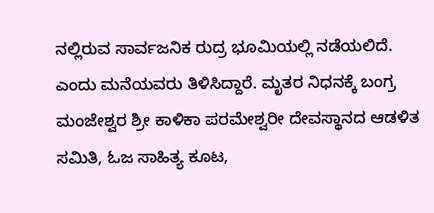ನಲ್ಲಿರುವ ಸಾರ್ವಜನಿಕ ರುದ್ರ ಭೂಮಿಯಲ್ಲಿ ನಡೆಯಲಿದೆ. ಎಂದು ಮನೆಯವರು ತಿಳಿಸಿದ್ದಾರೆ. ಮೃತರ ನಿಧನಕ್ಕೆ ಬಂಗ್ರ ಮಂಜೇಶ್ವರ ಶ್ರೀ ಕಾಳಿಕಾ ಪರಮೇಶ್ವರೀ ದೇವಸ್ಥಾನದ ಆಡಳಿತ ಸಮಿತಿ, ಓಜ ಸಾಹಿತ್ಯ ಕೂಟ,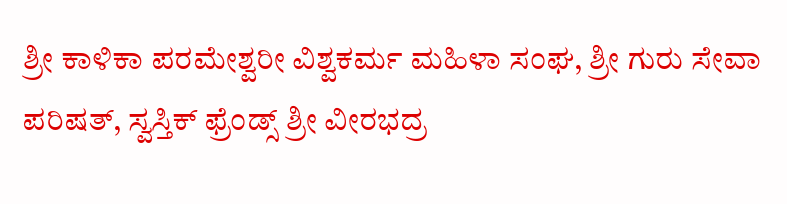ಶ್ರೀ ಕಾಳಿಕಾ ಪರಮೇಶ್ವರೀ ವಿಶ್ವಕರ್ಮ ಮಹಿಳಾ ಸಂಘ, ಶ್ರೀ ಗುರು ಸೇವಾ ಪರಿಷತ್, ಸ್ವಸ್ತಿಕ್ ಫ್ರೆಂಡ್ಸ್ ಶ್ರೀ ವೀರಭದ್ರ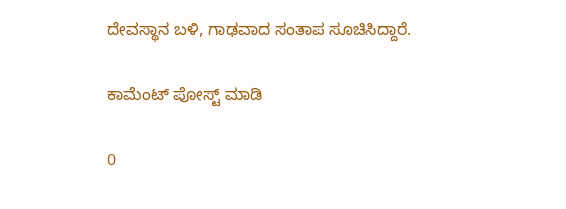ದೇವಸ್ಥಾನ ಬಳಿ, ಗಾಢವಾದ ಸಂತಾಪ ಸೂಚಿಸಿದ್ದಾರೆ.

ಕಾಮೆಂಟ್‌‌ ಪೋಸ್ಟ್‌ ಮಾಡಿ

0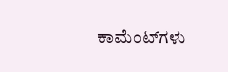ಕಾಮೆಂಟ್‌ಗಳು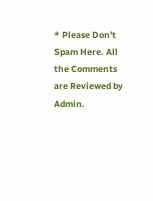* Please Don't Spam Here. All the Comments are Reviewed by Admin.